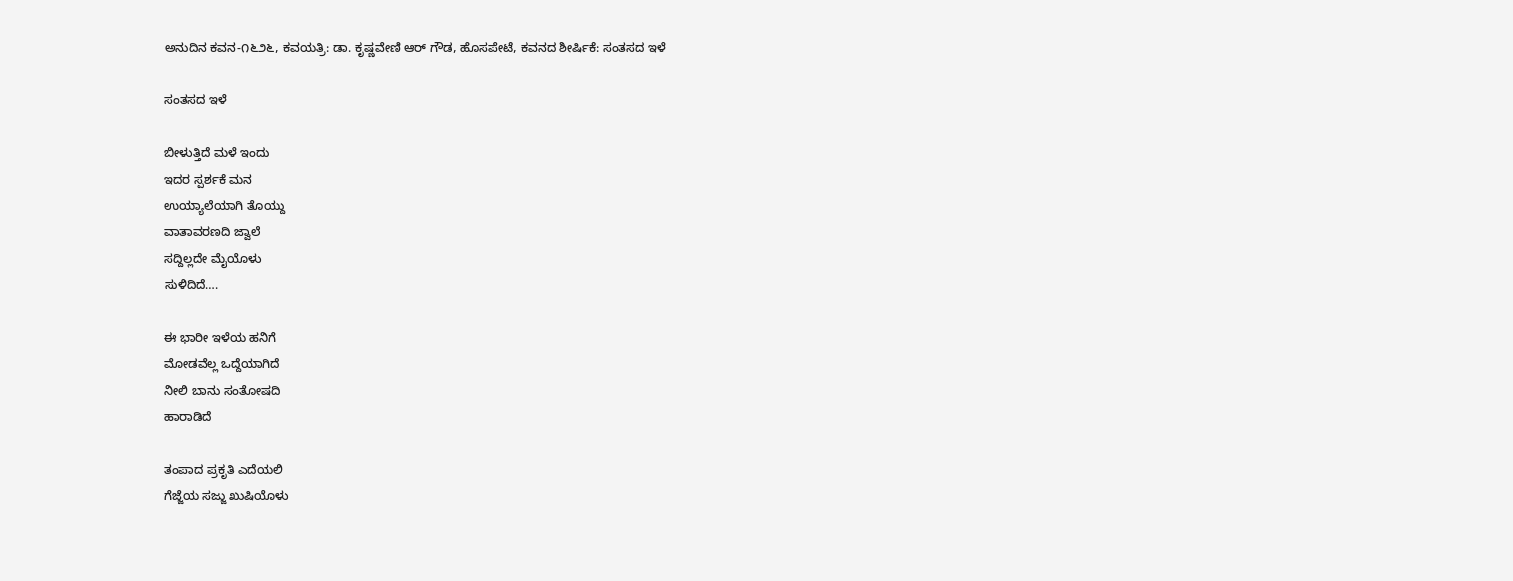ಅನುದಿನ‌ ಕವನ-೧೬೨೬, ಕವಯತ್ರಿ: ಡಾ. ಕೃಷ್ಣವೇಣಿ ಆರ್‌ ಗೌಡ, ಹೊಸಪೇಟೆ, ಕವನದ ಶೀರ್ಷಿಕೆ: ಸಂತಸದ ಇಳೆ

ಸಂತಸದ ಇಳೆ

ಬೀಳುತ್ತಿದೆ ಮಳೆ ಇಂದು
ಇದರ ಸ್ಪರ್ಶಕೆ ಮನ
ಉಯ್ಯಾಲೆಯಾಗಿ ತೊಯ್ದು
ವಾತಾವರಣದಿ ಜ್ವಾಲೆ
ಸದ್ದಿಲ್ಲದೇ ಮೈಯೊಳು
ಸುಳಿದಿದೆ….

ಈ ಭಾರೀ ಇಳೆಯ ಹನಿಗೆ
ಮೋಡವೆಲ್ಲ ಒದ್ದೆಯಾಗಿದೆ
ನೀಲಿ ಬಾನು ಸಂತೋಷದಿ
ಹಾರಾಡಿದೆ

ತಂಪಾದ ಪ್ರಕೃತಿ ಎದೆಯಲಿ
ಗೆಜ್ಜೆಯ ಸಜ್ಜು ಖುಷಿಯೊಳು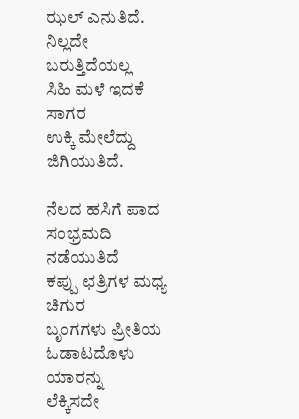ಝಲ್ ಎನುತಿದೆ.
ನಿಲ್ಲದೇ ಬರುತ್ತಿದೆಯಲ್ಲ
ಸಿಹಿ ಮಳೆ ಇದಕೆ ಸಾಗರ
ಉಕ್ಕಿ ಮೇಲೆದ್ದು ಜಿಗಿಯುತಿದೆ.

ನೆಲದ ಹಸಿಗೆ ಪಾದ ಸಂಭ್ರಮದಿ ನಡೆಯುತಿದೆ
ಕಪ್ಪು ಛತ್ರಿಗಳ ಮಧ್ಯ ಚಿಗುರ
ಬೃಂಗಗಳು ಪ್ರೀತಿಯ ಓಡಾಟದೊಳು ಯಾರನ್ನು
ಲೆಕ್ಕಿಸದೇ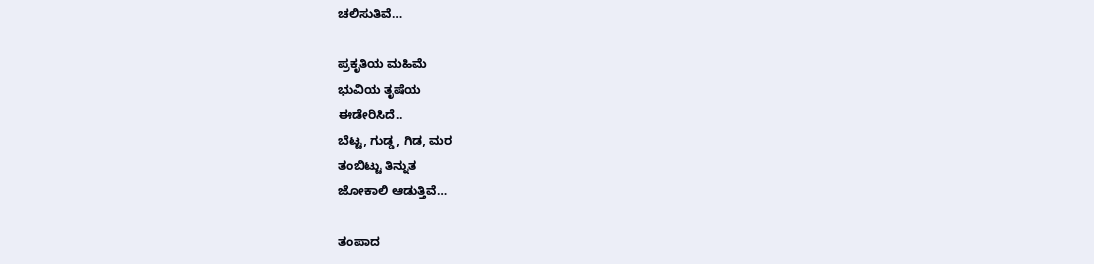ಚಲಿಸುತಿವೆ…

ಪ್ರಕೃತಿಯ ಮಹಿಮೆ
ಭುವಿಯ ತೃಷೆಯ
ಈಡೇರಿಸಿದೆ..
ಬೆಟ್ಟ, ಗುಡ್ಡ, ಗಿಡ, ಮರ
ತಂಬಿಟ್ಟು ತಿನ್ನುತ
ಜೋಕಾಲಿ ಆಡುತ್ತಿವೆ…

ತಂಪಾದ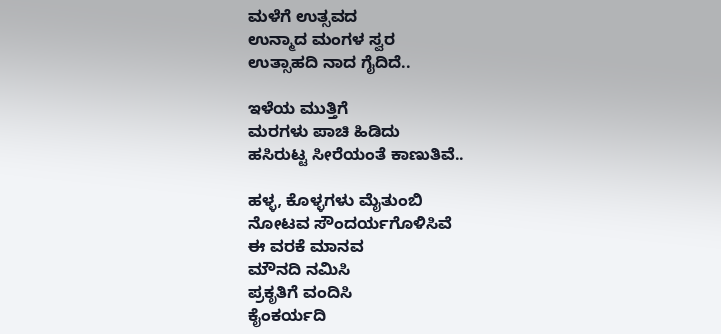ಮಳೆಗೆ ಉತ್ಸವದ
ಉನ್ಮಾದ ಮಂಗಳ ಸ್ವರ
ಉತ್ಸಾಹದಿ ನಾದ ಗೈದಿದೆ..

ಇಳೆಯ ಮುತ್ತಿಗೆ
ಮರಗಳು ಪಾಚಿ ಹಿಡಿದು
ಹಸಿರುಟ್ಟ ಸೀರೆಯಂತೆ ಕಾಣುತಿವೆ..

ಹಳ್ಳ, ಕೊಳ್ಳಗಳು ಮೈತುಂಬಿ
ನೋಟವ ಸೌಂದರ್ಯಗೊಳಿಸಿವೆ
ಈ ವರಕೆ ಮಾನವ
ಮೌನದಿ ನಮಿಸಿ
ಪ್ರಕೃತಿಗೆ ವಂದಿಸಿ
ಕೈಂಕರ್ಯದಿ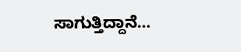ಸಾಗುತ್ತಿದ್ದಾನೆ…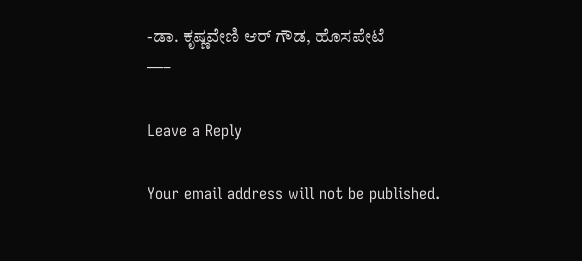-ಡಾ. ಕೃಷ್ಣವೇಣಿ ಆರ್ ಗೌಡ, ಹೊಸಪೇಟೆ
—–

Leave a Reply

Your email address will not be published.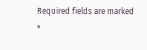Required fields are marked *